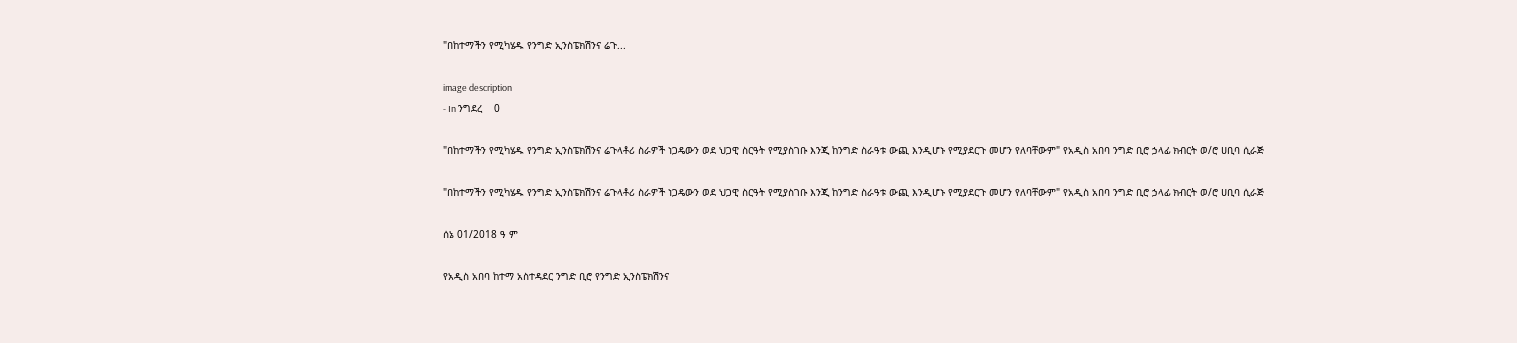"በከተማችን የሚካሄዱ የንግድ ኢንስፔክሽንና ሬጉ...

image description
- In ንግደረ    0

"በከተማችን የሚካሄዱ የንግድ ኢንስፔክሽንና ሬጉላቶሪ ስራዎች ነጋዴውን ወደ ህጋዊ ስርዓት የሚያስገቡ እንጂ ከንግድ ስራዓቱ ውጪ እንዲሆኑ የሚያደርጉ መሆን የለባቸውም" የአዲስ አበባ ንግድ ቢሮ ኃላፊ ክብርት ወ/ሮ ሀቢባ ሲራጅ

"በከተማችን የሚካሄዱ የንግድ ኢንስፔክሽንና ሬጉላቶሪ ስራዎች ነጋዴውን ወደ ህጋዊ ስርዓት የሚያስገቡ እንጂ ከንግድ ስራዓቱ ውጪ እንዲሆኑ የሚያደርጉ መሆን የለባቸውም" የአዲስ አበባ ንግድ ቢሮ ኃላፊ ክብርት ወ/ሮ ሀቢባ ሲራጅ

ሰኔ 01/2018 ዓ ም

የአዲስ አበባ ከተማ አስተዳደር ንግድ ቢሮ የንግድ ኢንስፔክሽንና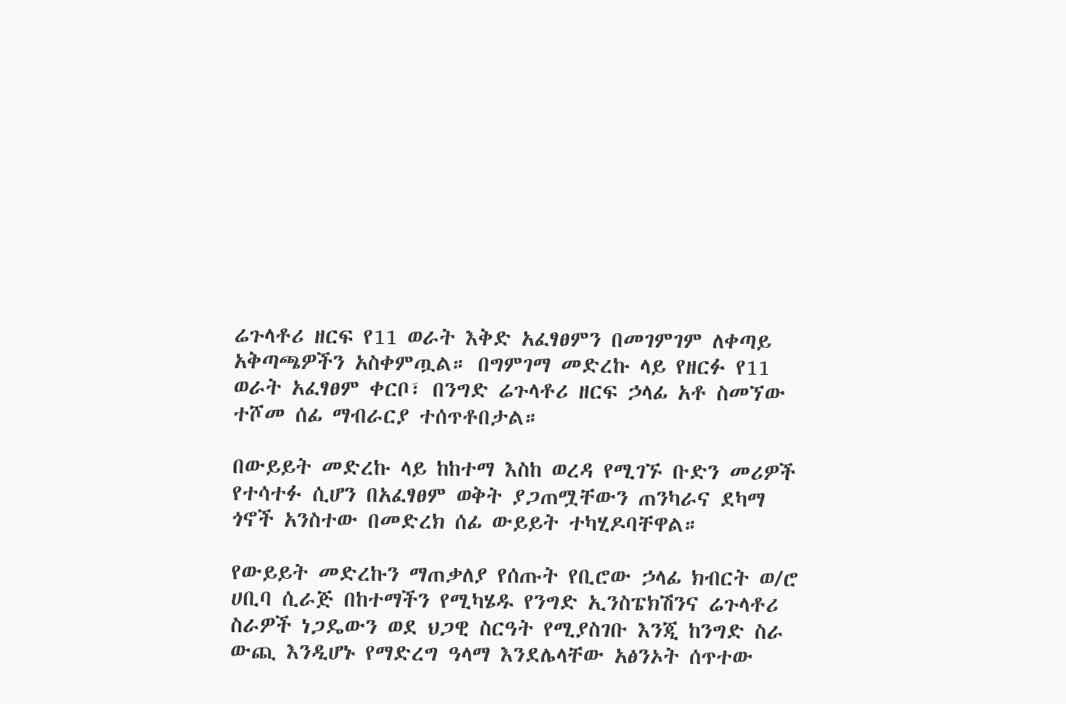ሬጉላቶሪ ዘርፍ የ11 ወራት እቅድ አፈፃፀምን በመገምገም ለቀጣይ አቅጣጫዎችን አስቀምጧል። በግምገማ መድረኩ ላይ የዘርፉ የ11 ወራት አፈፃፀም ቀርቦ፣ በንግድ ሬጉላቶሪ ዘርፍ ኃላፊ አቶ ስመኘው ተሾመ ሰፊ ማብራርያ ተሰጥቶበታል።

በውይይት መድረኩ ላይ ከከተማ እስከ ወረዳ የሚገኙ ቡድን መሪዎች የተሳተፉ ሲሆን በአፈፃፀም ወቅት ያጋጠሟቸውን ጠንካራና ደካማ ጎኖች አንስተው በመድረክ ሰፊ ውይይት ተካሂዶባቸዋል።

የውይይት መድረኩን ማጠቃለያ የሰጡት የቢሮው ኃላፊ ክብርት ወ/ሮ ሀቢባ ሲራጅ በከተማችን የሚካሄዱ የንግድ ኢንስፔክሽንና ሬጉላቶሪ ስራዎች ነጋዴውን ወደ ህጋዊ ስርዓት የሚያስገቡ እንጂ ከንግድ ስራ ውጪ እንዲሆኑ የማድረግ ዓላማ እንደሌላቸው አፅንኦት ሰጥተው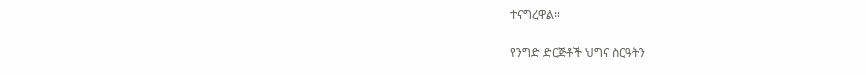ተናግረዋል።

የንግድ ድርጅቶች ህግና ስርዓትን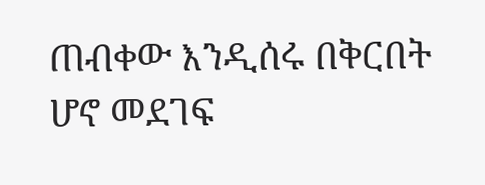ጠብቀው እንዲሰሩ በቅርበት ሆኖ መደገፍ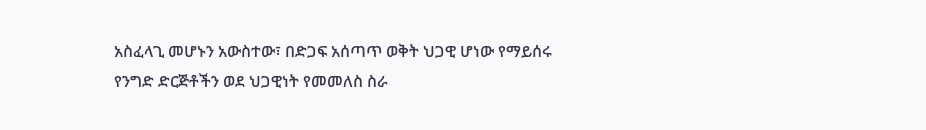አስፈላጊ መሆኑን አውስተው፣ በድጋፍ አሰጣጥ ወቅት ህጋዊ ሆነው የማይሰሩ የንግድ ድርጅቶችን ወደ ህጋዊነት የመመለስ ስራ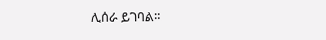ሊሰራ ይገባል።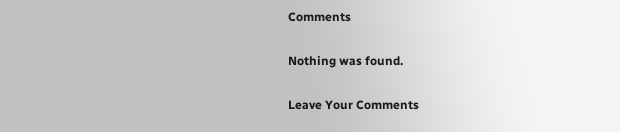Comments

Nothing was found.

Leave Your Comments